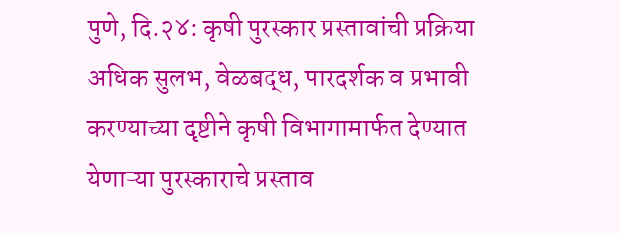पुणे, दि.२४: कृषी पुरस्कार प्रस्तावांची प्रक्रिया अधिक सुलभ, वेळबद्ध, पारदर्शक व प्रभावी करण्याच्या दृष्टीने कृषी विभागामार्फत देण्यात येणाऱ्या पुरस्काराचे प्रस्ताव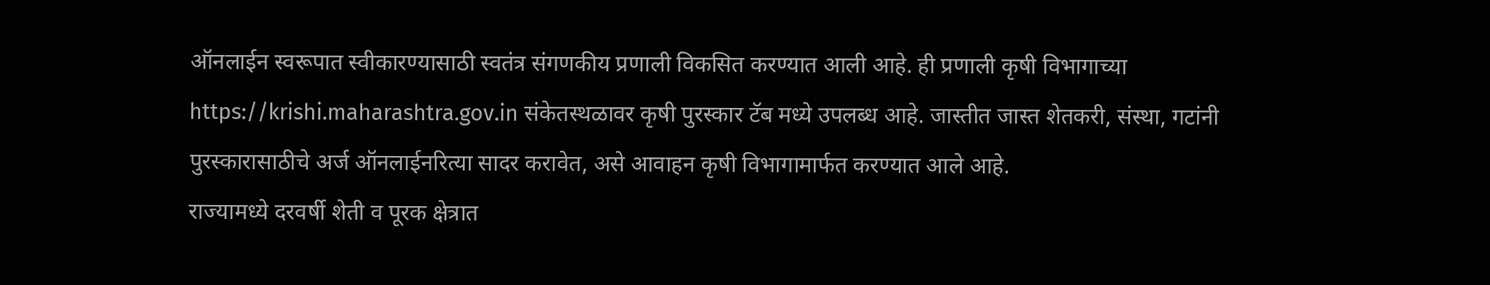ऑनलाईन स्वरूपात स्वीकारण्यासाठी स्वतंत्र संगणकीय प्रणाली विकसित करण्यात आली आहे. ही प्रणाली कृषी विभागाच्या https://krishi.maharashtra.gov.in संकेतस्थळावर कृषी पुरस्कार टॅब मध्ये उपलब्ध आहे. जास्तीत जास्त शेतकरी, संस्था, गटांनी पुरस्कारासाठीचे अर्ज ऑनलाईनरित्या सादर करावेत, असे आवाहन कृषी विभागामार्फत करण्यात आले आहे.
राज्यामध्ये दरवर्षी शेती व पूरक क्षेत्रात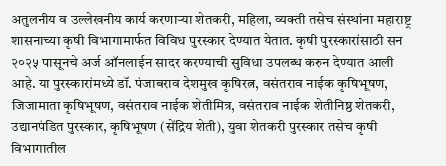अतुलनीय व उल्लेखनीय कार्य करणाऱ्या शेतकरी, महिला, व्यक्ती तसेच संस्थांना महाराष्ट्र शासनाच्या कृषी विभागामार्फत विविध पुरस्कार देण्यात येतात. कृषी पुरस्कारांसाठी सन २०२५ पासूनचे अर्ज ऑनलाईन सादर करण्याची सुविधा उपलब्ध करुन देण्यात आली आहे. या पुरस्कारांमध्ये डॉ. पंजाबराव देशमुख कृषिरत्न, वसंतराव नाईक कृषिभूषण, जिजामाता कृषिभूषण, वसंतराव नाईक शेतीमित्र, वसंतराव नाईक शेतीनिष्ठ शेतकरी, उद्यानपंडित पुरस्कार, कृषिभूषण (सेंद्रिय शेती), युवा शेतकरी पुरस्कार तसेच कृषी विभागातील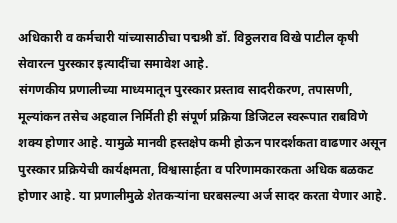अधिकारी व कर्मचारी यांच्यासाठीचा पद्मश्री डॉ. विठ्ठलराव विखे पाटील कृषी सेवारत्न पुरस्कार इत्यादींचा समावेश आहे.
संगणकीय प्रणालीच्या माध्यमातून पुरस्कार प्रस्ताव सादरीकरण, तपासणी, मूल्यांकन तसेच अहवाल निर्मिती ही संपूर्ण प्रक्रिया डिजिटल स्वरूपात राबविणे शक्य होणार आहे. यामुळे मानवी हस्तक्षेप कमी होऊन पारदर्शकता वाढणार असून पुरस्कार प्रक्रियेची कार्यक्षमता, विश्वासार्हता व परिणामकारकता अधिक बळकट होणार आहे. या प्रणालीमुळे शेतकऱ्यांना घरबसल्या अर्ज सादर करता येणार आहे.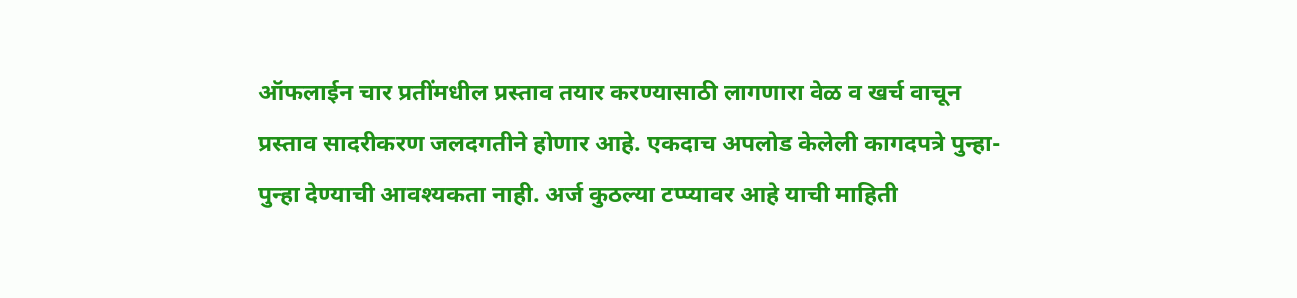ऑफलाईन चार प्रतींमधील प्रस्ताव तयार करण्यासाठी लागणारा वेळ व खर्च वाचून प्रस्ताव सादरीकरण जलदगतीने होणार आहे. एकदाच अपलोड केलेली कागदपत्रे पुन्हा-पुन्हा देण्याची आवश्यकता नाही. अर्ज कुठल्या टप्प्यावर आहे याची माहिती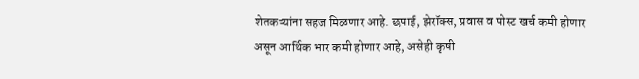शेतकऱ्यांना सहज मिळणार आहे. छपाई, झेरॉक्स, प्रवास व पोस्ट खर्च कमी होणार असून आर्थिक भार कमी होणार आहे, असेही कृषी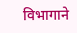विभागाने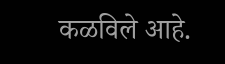कळविले आहे.